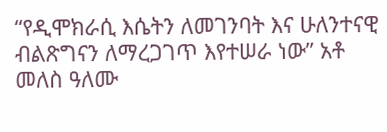“የዲሞክራሲ እሴትን ለመገንባት እና ሁለንተናዊ ብልጽግናን ለማረጋገጥ እየተሠራ ነው” አቶ መለስ ዓለሙ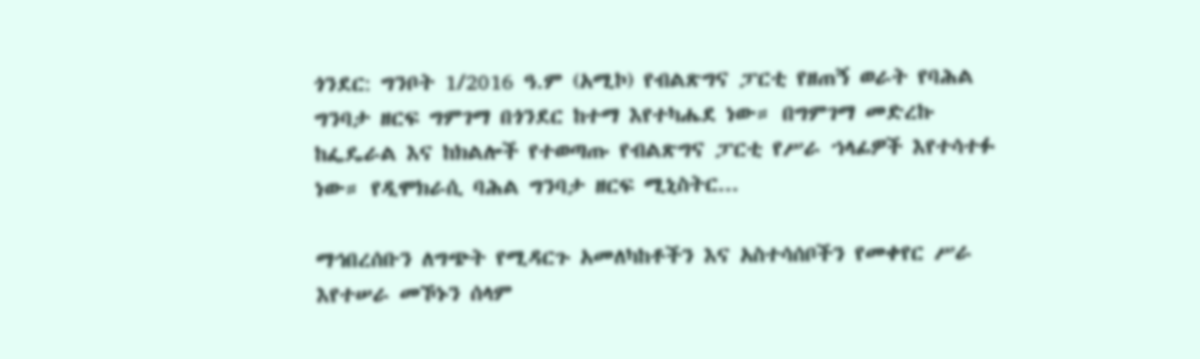ጎንደር: ግንቦት 1/2016 ዓ.ም (አሚኮ) የብልጽግና ፓርቲ የዘጠኝ ወራት የባሕል ግንባታ ዘርፍ ግምገማ በጎንደር ከተማ እየተካሔደ ነው። በግምገማ መድረኩ ከፌዴራል እና ከክልሎች የተወጣጡ የብልጽግና ፓርቲ የሥራ ኀላፊዎች እየተሳተፉ ነው። የዲሞክራሲ ባሕል ግንባታ ዘርፍ ሚኒስትር...

ማኅበረሰቡን ለግጭት የሚዳርጉ አመለካከቶችን እና አስተሳሰቦችን የመቀየር ሥራ እየተሠራ መኾኑን ሰላም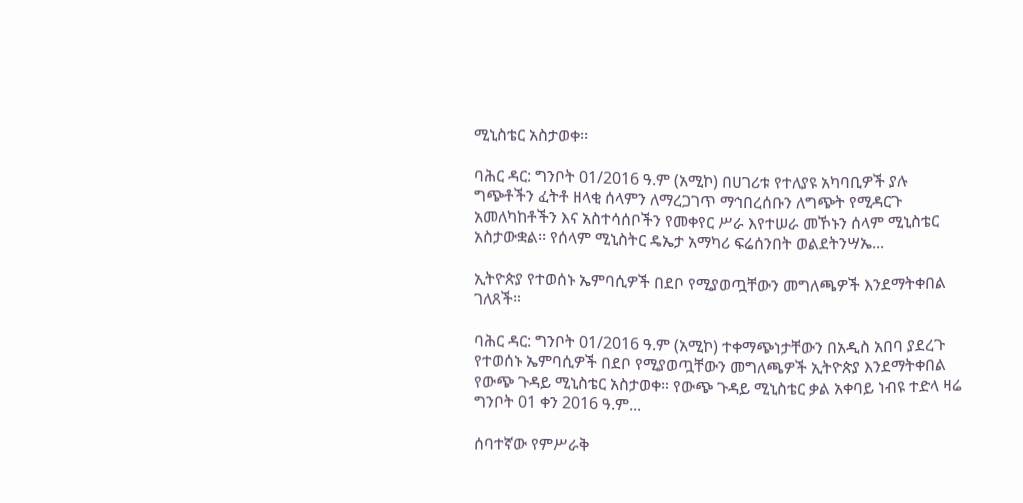ሚኒስቴር አስታወቀ፡፡

ባሕር ዳር: ግንቦት 01/2016 ዓ.ም (አሚኮ) በሀገሪቱ የተለያዩ አካባቢዎች ያሉ ግጭቶችን ፈትቶ ዘላቂ ሰላምን ለማረጋገጥ ማኅበረሰቡን ለግጭት የሚዳርጉ አመለካከቶችን እና አስተሳሰቦችን የመቀየር ሥራ እየተሠራ መኾኑን ሰላም ሚኒስቴር አስታውቋል፡፡ የሰላም ሚኒስትር ዴኤታ አማካሪ ፍሬሰንበት ወልደትንሣኤ...

ኢትዮጵያ የተወሰኑ ኤምባሲዎች በደቦ የሚያወጧቸውን መግለጫዎች እንደማትቀበል ገለጸች።

ባሕር ዳር: ግንቦት 01/2016 ዓ.ም (አሚኮ) ተቀማጭነታቸውን በአዲስ አበባ ያደረጉ የተወሰኑ ኤምባሲዎች በደቦ የሚያወጧቸውን መግለጫዎች ኢትዮጵያ እንደማትቀበል የውጭ ጉዳይ ሚኒስቴር አስታወቀ። የውጭ ጉዳይ ሚኒስቴር ቃል አቀባይ ነብዩ ተድላ ዛሬ ግንቦት 01 ቀን 2016 ዓ.ም...

ሰባተኛው የምሥራቅ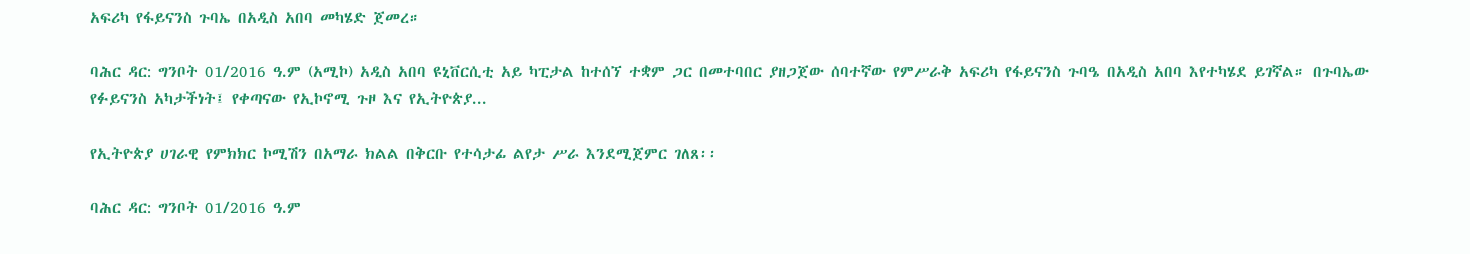አፍሪካ የፋይናንስ ጉባኤ በአዲስ አበባ መካሄድ ጀመረ።

ባሕር ዳር: ግንቦት 01/2016 ዓ.ም (አሚኮ) አዲስ አበባ ዩኒቨርሲቲ አይ ካፒታል ከተሰኘ ተቋም ጋር በመተባበር ያዘጋጀው ሰባተኛው የምሥራቅ አፍሪካ የፋይናንስ ጉባዔ በአዲስ አበባ እየተካሄደ ይገኛል። በጉባኤው የፉይናንስ አካታችነት፤ የቀጣናው የኢኮኖሚ ጉዞ እና የኢትዮጵያ...

የኢትዮጵያ ሀገራዊ የምክክር ኮሚሽን በአማራ ክልል በቅርቡ የተሳታፊ ልየታ ሥራ እንደሚጀምር ገለጸ፡፡

ባሕር ዳር: ግንቦት 01/2016 ዓ.ም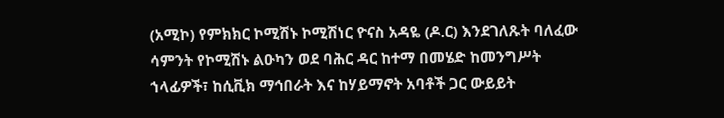(አሚኮ) የምክክር ኮሚሽኑ ኮሚሽነር ዮናስ አዳዬ (ዶ.ር) እንደገለጹት ባለፈው ሳምንት የኮሚሽኑ ልዑካን ወደ ባሕር ዳር ከተማ በመሄድ ከመንግሥት ኀላፊዎች፣ ከሲቪክ ማኅበራት እና ከሃይማኖት አባቶች ጋር ውይይት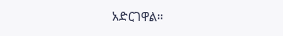አድርገዋል፡፡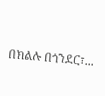በክልሉ በጎንደር፣...